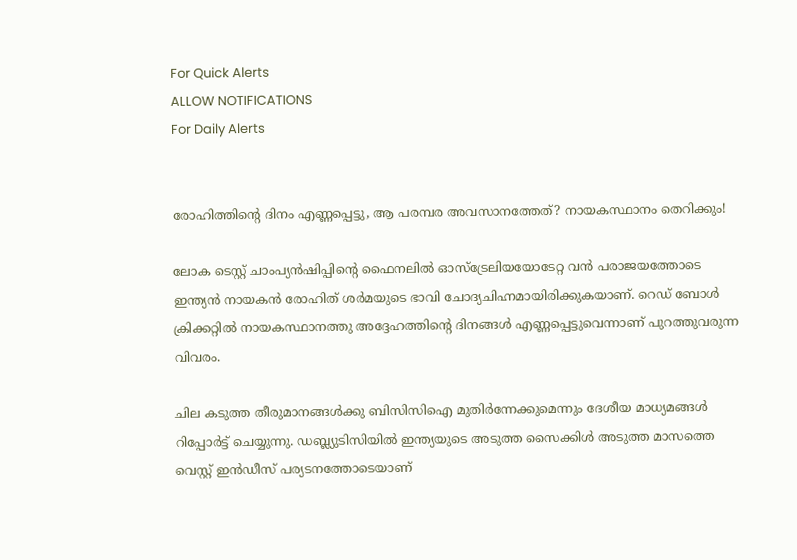For Quick Alerts
ALLOW NOTIFICATIONS
For Daily Alerts


രോഹിത്തിന്റെ ദിനം എണ്ണപ്പെട്ടു, ആ പരമ്പര അവസാനത്തേത്? നായകസ്ഥാനം തെറിക്കും!

ലോക ടെസ്റ്റ് ചാംപ്യന്‍ഷിപ്പിന്റെ ഫൈനലില്‍ ഓസ്‌ട്രേലിയയോടേറ്റ വന്‍ പരാജയത്തോടെ ഇന്ത്യന്‍ നായകന്‍ രോഹിത് ശര്‍മയുടെ ഭാവി ചോദ്യചിഹ്നമായിരിക്കുകയാണ്. റെഡ് ബോള്‍ ക്രിക്കറ്റില്‍ നായകസ്ഥാനത്തു അദ്ദേഹത്തിന്റെ ദിനങ്ങള്‍ എണ്ണപ്പെട്ടുവെന്നാണ് പുറത്തുവരുന്ന വിവരം.

ചില കടുത്ത തീരുമാനങ്ങള്‍ക്കു ബിസിസിഐ മുതിര്‍ന്നേക്കുമെന്നും ദേശീയ മാധ്യമങ്ങള്‍ റിപ്പോര്‍ട്ട് ചെയ്യുന്നു. ഡബ്ല്യുടിസിയില്‍ ഇന്ത്യയുടെ അടുത്ത സൈക്കിള്‍ അടുത്ത മാസത്തെ വെസ്റ്റ് ഇന്‍ഡീസ് പര്യടനത്തോടെയാണ്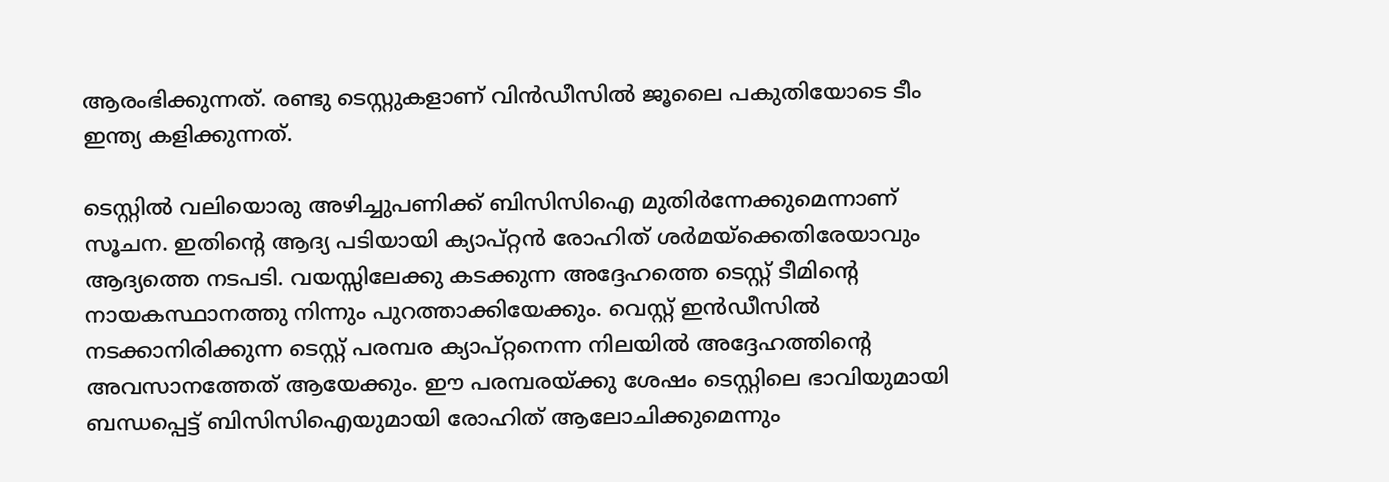ആരംഭിക്കുന്നത്. രണ്ടു ടെസ്റ്റുകളാണ് വിന്‍ഡീസില്‍ ജൂലൈ പകുതിയോടെ ടീം ഇന്ത്യ കളിക്കുന്നത്.

ടെസ്റ്റില്‍ വലിയൊരു അഴിച്ചുപണിക്ക് ബിസിസിഐ മുതിര്‍ന്നേക്കുമെന്നാണ് സൂചന. ഇതിന്റെ ആദ്യ പടിയായി ക്യാപ്റ്റന്‍ രോഹിത് ശര്‍മയ്‌ക്കെതിരേയാവും ആദ്യത്തെ നടപടി. വയസ്സിലേക്കു കടക്കുന്ന അദ്ദേഹത്തെ ടെസ്റ്റ് ടീമിന്റെ നായകസ്ഥാനത്തു നിന്നും പുറത്താക്കിയേക്കും. വെസ്റ്റ് ഇന്‍ഡീസില്‍ നടക്കാനിരിക്കുന്ന ടെസ്റ്റ് പരമ്പര ക്യാപ്റ്റനെന്ന നിലയില്‍ അദ്ദേഹത്തിന്റെ അവസാനത്തേത് ആയേക്കും. ഈ പരമ്പരയ്ക്കു ശേഷം ടെസ്റ്റിലെ ഭാവിയുമായി ബന്ധപ്പെട്ട് ബിസിസിഐയുമായി രോഹിത് ആലോചിക്കുമെന്നും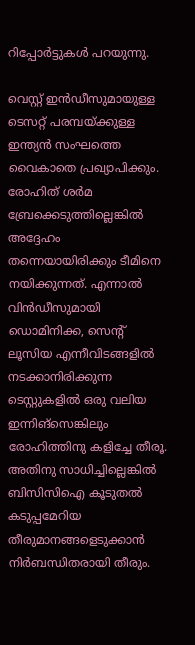റിപ്പോര്‍ട്ടുകള്‍ പറയുന്നു.

വെസ്റ്റ് ഇന്‍ഡീസുമായുള്ള ടെസറ്റ് പരമ്പയ്ക്കുള്ള ഇന്ത്യന്‍ സംഘത്തെ വൈകാതെ പ്രഖ്യാപിക്കും. രോഹിത് ശര്‍മ ബ്രേക്കെടുത്തില്ലെങ്കില്‍ അദ്ദേഹം തന്നെയായിരിക്കും ടീമിനെ നയിക്കുന്നത്. എന്നാല്‍ വിന്‍ഡീസുമായി ഡൊമിനിക്ക, സെന്റ് ലൂസിയ എന്നീവിടങ്ങളില്‍ നടക്കാനിരിക്കുന്ന ടെസ്റ്റുകളില്‍ ഒരു വലിയ ഇന്നിങ്‌സെങ്കിലും രോഹിത്തിനു കളിച്ചേ തീരൂ. അതിനു സാധിച്ചില്ലെങ്കില്‍ ബിസിസിഐ കൂടുതല്‍ കടുപ്പമേറിയ തീരുമാനങ്ങളെടുക്കാന്‍ നിര്‍ബന്ധിതരായി തീരും.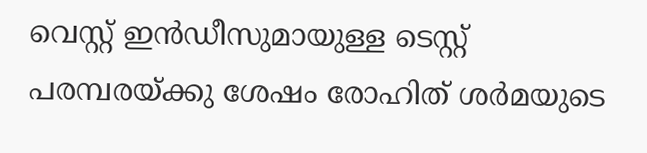വെസ്റ്റ് ഇന്‍ഡീസുമായുള്ള ടെസ്റ്റ് പരമ്പരയ്ക്കു ശേഷം രോഹിത് ശര്‍മയുടെ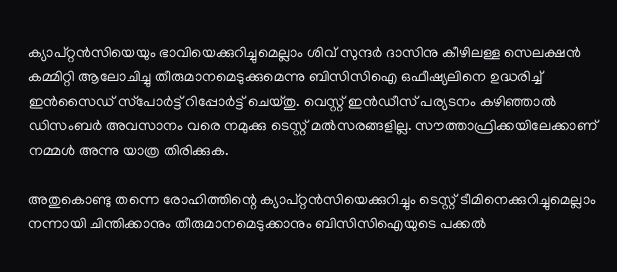ക്യാപ്റ്റന്‍സിയെയും ഭാവിയെക്കുറിച്ചുമെല്ലാം ശിവ് സുന്ദര്‍ ദാസിനു കീഴിലള്ള സെലക്ഷന്‍ കമ്മിറ്റി ആലോചിച്ചു തീരുമാനമെടുക്കുമെന്നു ബിസിസിഐ ഒഫീഷ്യലിനെ ഉദ്ധരിച്ച് ഇന്‍സൈഡ് സ്‌പോര്‍ട്ട് റിപ്പോര്‍ട്ട് ചെയ്തു. വെസ്റ്റ് ഇന്‍ഡീസ് പര്യടനം കഴിഞ്ഞാല്‍ ഡിസംബര്‍ അവസാനം വരെ നമുക്കു ടെസ്റ്റ് മല്‍സരങ്ങളില്ല. സൗത്താഫ്രിക്കയിലേക്കാണ് നമ്മള്‍ അന്നു യാത്ര തിരിക്കുക.

അതുകൊണ്ടു തന്നെ രോഹിത്തിന്റെ ക്യാപ്റ്റന്‍സിയെക്കുറിച്ചും ടെസ്റ്റ് ടീമിനെക്കുറിച്ചുമെല്ലാം നന്നായി ചിന്തിക്കാനും തീരുമാനമെടുക്കാനും ബിസിസിഐയുടെ പക്കല്‍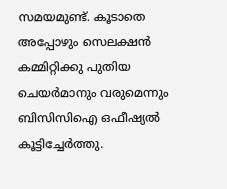സമയമുണ്ട്. കൂടാതെ അപ്പോഴും സെലക്ഷന്‍ കമ്മിറ്റിക്കു പുതിയ ചെയര്‍മാനും വരുമെന്നും ബിസിസിഐ ഒഫീഷ്യല്‍ കൂട്ടിച്ചേര്‍ത്തു.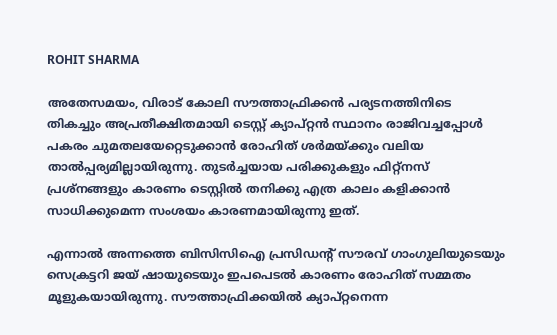ROHIT SHARMA

അതേസമയം, വിരാട് കോലി സൗത്താഫ്രിക്കന്‍ പര്യടനത്തിനിടെ തികച്ചും അപ്രതീക്ഷിതമായി ടെസ്റ്റ് ക്യാപ്റ്റന്‍ സ്ഥാനം രാജിവച്ചപ്പോള്‍ പകരം ചുമതലയേറ്റെടുക്കാന്‍ രോഹിത് ശര്‍മയ്ക്കും വലിയ താല്‍പ്പര്യമില്ലായിരുന്നു. തുടര്‍ച്ചയായ പരിക്കുകളും ഫിറ്റ്‌നസ് പ്രശ്‌നങ്ങളും കാരണം ടെസ്റ്റില്‍ തനിക്കു എത്ര കാലം കളിക്കാന്‍ സാധിക്കുമെന്ന സംശയം കാരണമായിരുന്നു ഇത്.

എന്നാല്‍ അന്നത്തെ ബിസിസിഐ പ്രസിഡന്റ് സൗരവ് ഗാംഗുലിയുടെയും സെക്രട്ടറി ജയ് ഷായുടെയും ഇപപെടല്‍ കാരണം രോഹിത് സമ്മതം മൂളുകയായിരുന്നു. സൗത്താഫ്രിക്കയില്‍ ക്യാപ്റ്റനെന്ന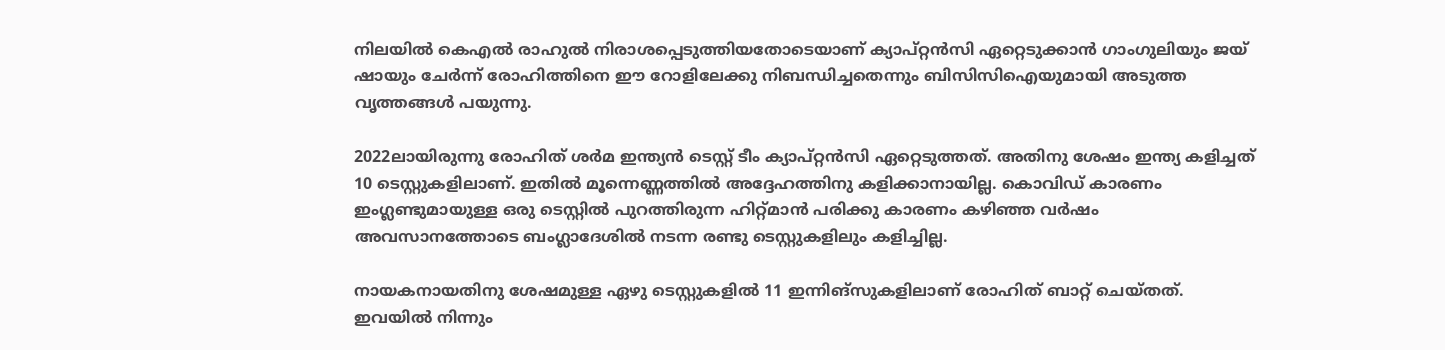നിലയില്‍ കെഎല്‍ രാഹുല്‍ നിരാശപ്പെടുത്തിയതോടെയാണ് ക്യാപ്റ്റന്‍സി ഏറ്റെടുക്കാന്‍ ഗാംഗുലിയും ജയ് ഷായും ചേര്‍ന്ന് രോഹിത്തിനെ ഈ റോളിലേക്കു നിബന്ധിച്ചതെന്നും ബിസിസിഐയുമായി അടുത്ത വൃത്തങ്ങള്‍ പയുന്നു.

2022ലായിരുന്നു രോഹിത് ശര്‍മ ഇന്ത്യന്‍ ടെസ്റ്റ് ടീം ക്യാപ്റ്റന്‍സി ഏറ്റെടുത്തത്. അതിനു ശേഷം ഇന്ത്യ കളിച്ചത് 10 ടെസ്റ്റുകളിലാണ്. ഇതില്‍ മൂന്നെണ്ണത്തില്‍ അദ്ദേഹത്തിനു കളിക്കാനായില്ല. കൊവിഡ് കാരണം ഇംഗ്ലണ്ടുമായുള്ള ഒരു ടെസ്റ്റില്‍ പുറത്തിരുന്ന ഹിറ്റ്മാന്‍ പരിക്കു കാരണം കഴിഞ്ഞ വര്‍ഷം അവസാനത്തോടെ ബംഗ്ലാദേശില്‍ നടന്ന രണ്ടു ടെസ്റ്റുകളിലും കളിച്ചില്ല.

നായകനായതിനു ശേഷമുള്ള ഏഴു ടെസ്റ്റുകളില്‍ 11 ഇന്നിങ്‌സുകളിലാണ് രോഹിത് ബാറ്റ് ചെയ്തത്. ഇവയില്‍ നിന്നും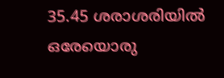35.45 ശരാശരിയില്‍ ഒരേയൊരു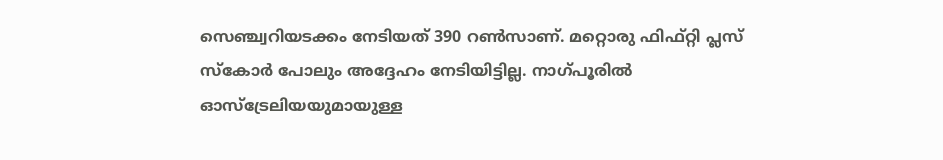സെഞ്ച്വറിയടക്കം നേടിയത് 390 റണ്‍സാണ്. മറ്റൊരു ഫിഫ്റ്റി പ്ലസ് സ്‌കോര്‍ പോലും അദ്ദേഹം നേടിയിട്ടില്ല. നാഗ്പൂരില്‍ ഓസ്‌ട്രേലിയയുമായുള്ള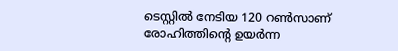ടെസ്റ്റില്‍ നേടിയ 120 റണ്‍സാണ് രോഹിത്തിന്റെ ഉയര്‍ന്ന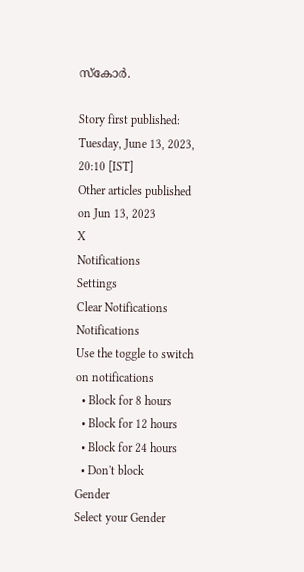സ്‌കോര്‍.

Story first published: Tuesday, June 13, 2023, 20:10 [IST]
Other articles published on Jun 13, 2023
X
Notifications
Settings
Clear Notifications
Notifications
Use the toggle to switch on notifications
  • Block for 8 hours
  • Block for 12 hours
  • Block for 24 hours
  • Don't block
Gender
Select your Gender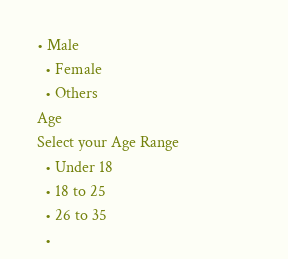• Male
  • Female
  • Others
Age
Select your Age Range
  • Under 18
  • 18 to 25
  • 26 to 35
  •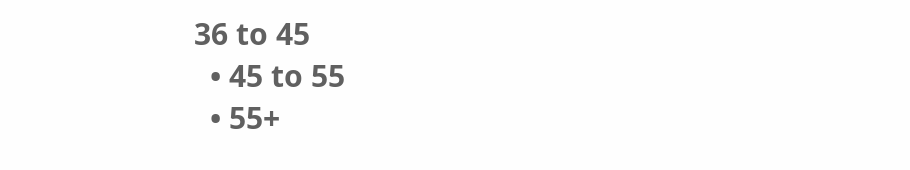36 to 45
  • 45 to 55
  • 55+